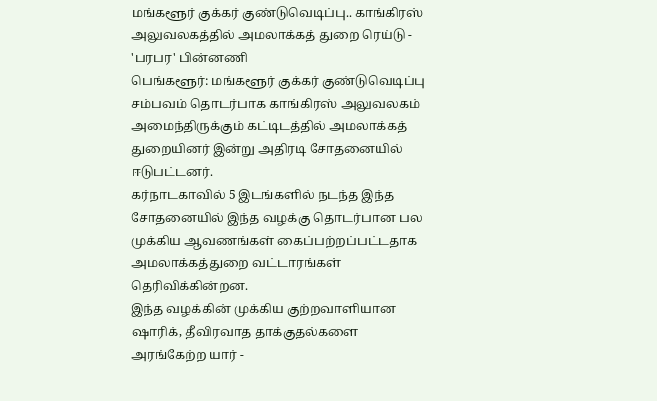மங்களூர் குக்கர் குண்டுவெடிப்பு.. காங்கிரஸ் அலுவலகத்தில் அமலாக்கத் துறை ரெய்டு - 'பரபர' பின்னணி
பெங்களூர்: மங்களூர் குக்கர் குண்டுவெடிப்பு சம்பவம் தொடர்பாக காங்கிரஸ் அலுவலகம் அமைந்திருக்கும் கட்டிடத்தில் அமலாக்கத் துறையினர் இன்று அதிரடி சோதனையில் ஈடுபட்டனர்.
கர்நாடகாவில் 5 இடங்களில் நடந்த இந்த சோதனையில் இந்த வழக்கு தொடர்பான பல முக்கிய ஆவணங்கள் கைப்பற்றப்பட்டதாக அமலாக்கத்துறை வட்டாரங்கள் தெரிவிக்கின்றன.
இந்த வழக்கின் முக்கிய குற்றவாளியான ஷாரிக், தீவிரவாத தாக்குதல்களை அரங்கேற்ற யார் -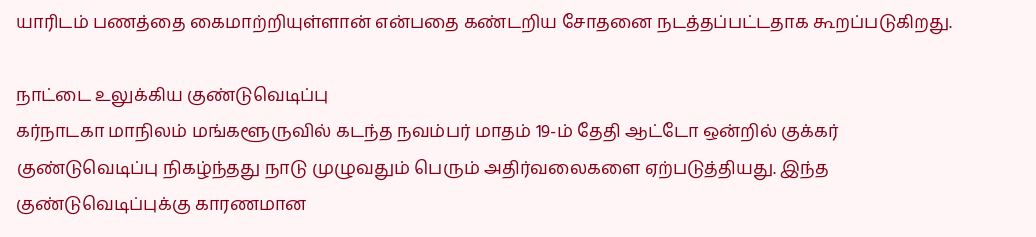யாரிடம் பணத்தை கைமாற்றியுள்ளான் என்பதை கண்டறிய சோதனை நடத்தப்பட்டதாக கூறப்படுகிறது.

நாட்டை உலுக்கிய குண்டுவெடிப்பு
கர்நாடகா மாநிலம் மங்களூருவில் கடந்த நவம்பர் மாதம் 19-ம் தேதி ஆட்டோ ஒன்றில் குக்கர் குண்டுவெடிப்பு நிகழ்ந்தது நாடு முழுவதும் பெரும் அதிர்வலைகளை ஏற்படுத்தியது. இந்த குண்டுவெடிப்புக்கு காரணமான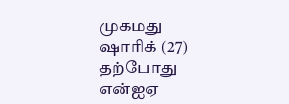முகமது ஷாரிக் (27) தற்போது என்ஐஏ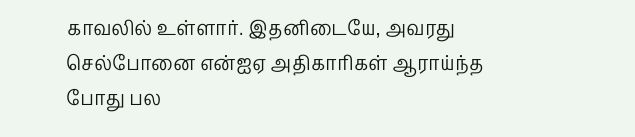காவலில் உள்ளார். இதனிடையே, அவரது செல்போனை என்ஐஏ அதிகாரிகள் ஆராய்ந்த போது பல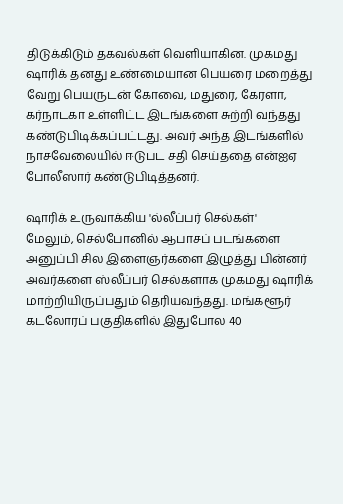திடுக்கிடும் தகவல்கள் வெளியாகின. முகமது ஷாரிக் தனது உண்மையான பெயரை மறைத்து வேறு பெயருடன் கோவை, மதுரை, கேரளா, கர்நாடகா உள்ளிட்ட இடங்களை சுற்றி வந்தது கண்டுபிடிக்கப்பட்டது. அவர் அந்த இடங்களில் நாசவேலையில் ஈடுபட சதி செய்ததை என்ஐஏ போலீஸார் கண்டுபிடித்தனர்.

ஷாரிக் உருவாக்கிய 'ல்லீப்பர் செல்கள்'
மேலும், செல்போனில் ஆபாசப் படங்களை அனுப்பி சில இளைஞர்களை இழுத்து பின்னர் அவர்களை ஸ்லீப்பர் செல்களாக முகமது ஷாரிக் மாற்றியிருப்பதும் தெரியவந்தது. மங்களூர் கடலோரப் பகுதிகளில் இதுபோல 40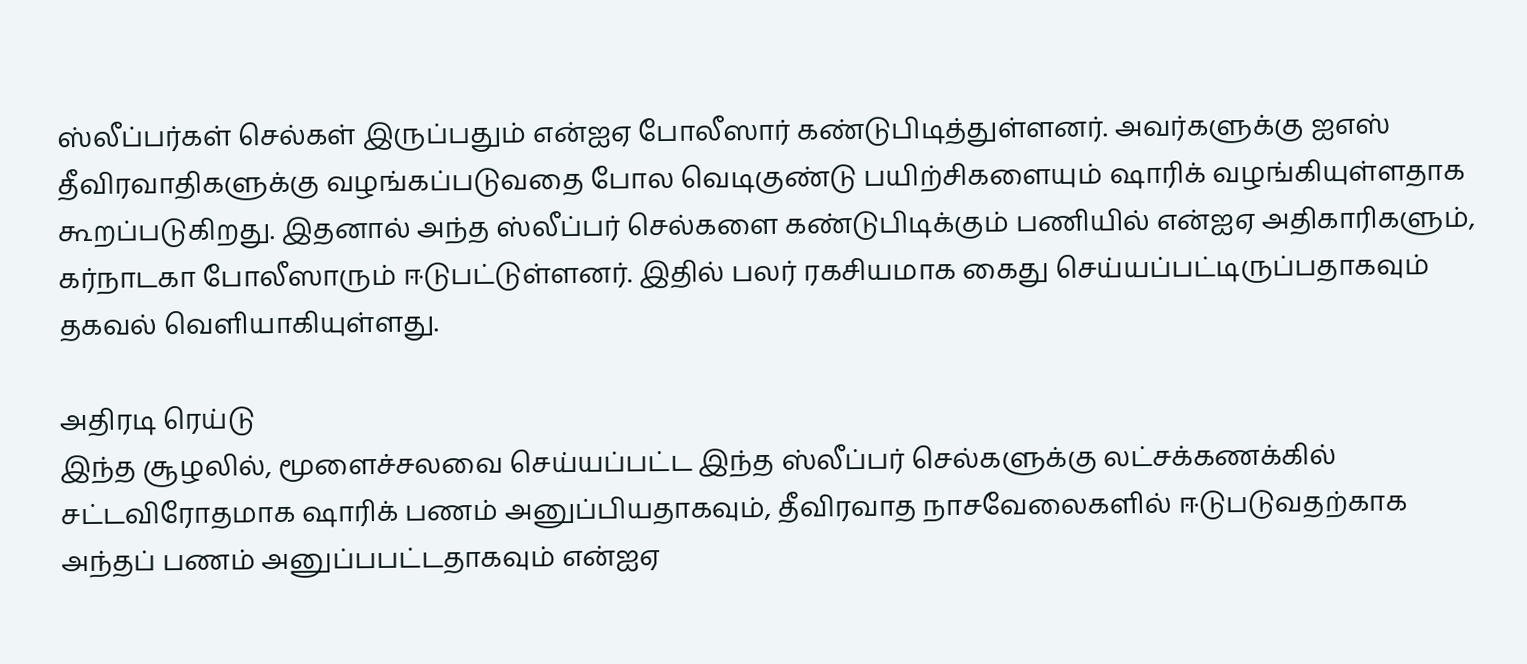ஸ்லீப்பர்கள் செல்கள் இருப்பதும் என்ஐஏ போலீஸார் கண்டுபிடித்துள்ளனர். அவர்களுக்கு ஐஎஸ் தீவிரவாதிகளுக்கு வழங்கப்படுவதை போல வெடிகுண்டு பயிற்சிகளையும் ஷாரிக் வழங்கியுள்ளதாக கூறப்படுகிறது. இதனால் அந்த ஸ்லீப்பர் செல்களை கண்டுபிடிக்கும் பணியில் என்ஐஏ அதிகாரிகளும், கர்நாடகா போலீஸாரும் ஈடுபட்டுள்ளனர். இதில் பலர் ரகசியமாக கைது செய்யப்பட்டிருப்பதாகவும் தகவல் வெளியாகியுள்ளது.

அதிரடி ரெய்டு
இந்த சூழலில், மூளைச்சலவை செய்யப்பட்ட இந்த ஸ்லீப்பர் செல்களுக்கு லட்சக்கணக்கில் சட்டவிரோதமாக ஷாரிக் பணம் அனுப்பியதாகவும், தீவிரவாத நாசவேலைகளில் ஈடுபடுவதற்காக அந்தப் பணம் அனுப்பபட்டதாகவும் என்ஐஏ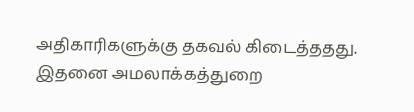அதிகாரிகளுக்கு தகவல் கிடைத்ததது. இதனை அமலாக்கத்துறை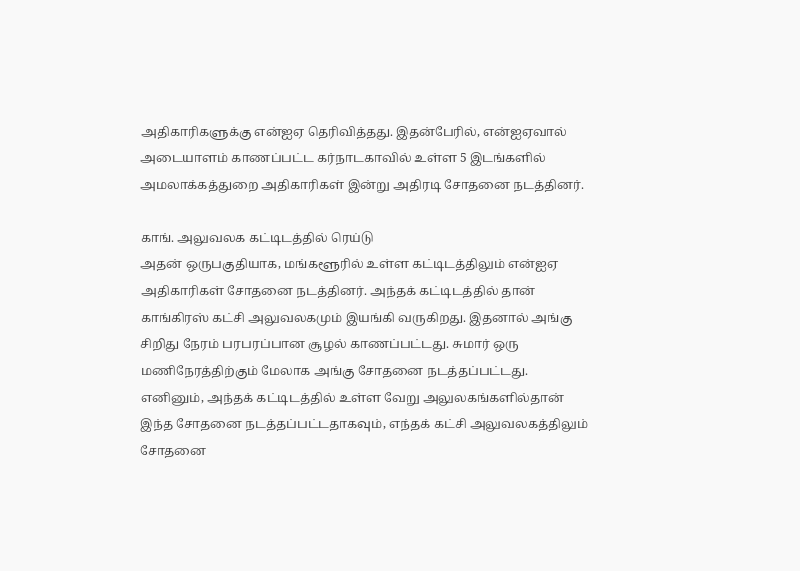அதிகாரிகளுக்கு என்ஐஏ தெரிவித்தது. இதன்பேரில், என்ஐஏவால் அடையாளம் காணப்பட்ட கர்நாடகாவில் உள்ள 5 இடங்களில் அமலாக்கத்துறை அதிகாரிகள் இன்று அதிரடி சோதனை நடத்தினர்.

காங். அலுவலக கட்டிடத்தில் ரெய்டு
அதன் ஒருபகுதியாக, மங்களூரில் உள்ள கட்டிடத்திலும் என்ஐஏ அதிகாரிகள் சோதனை நடத்தினர். அந்தக் கட்டிடத்தில் தான் காங்கிரஸ் கட்சி அலுவலகமும் இயங்கி வருகிறது. இதனால் அங்கு சிறிது நேரம் பரபரப்பான சூழல் காணப்பட்டது. சுமார் ஒரு மணிநேரத்திற்கும் மேலாக அங்கு சோதனை நடத்தப்பட்டது. எனினும், அந்தக் கட்டிடத்தில் உள்ள வேறு அலுலகங்களில்தான் இந்த சோதனை நடத்தப்பட்டதாகவும், எந்தக் கட்சி அலுவலகத்திலும் சோதனை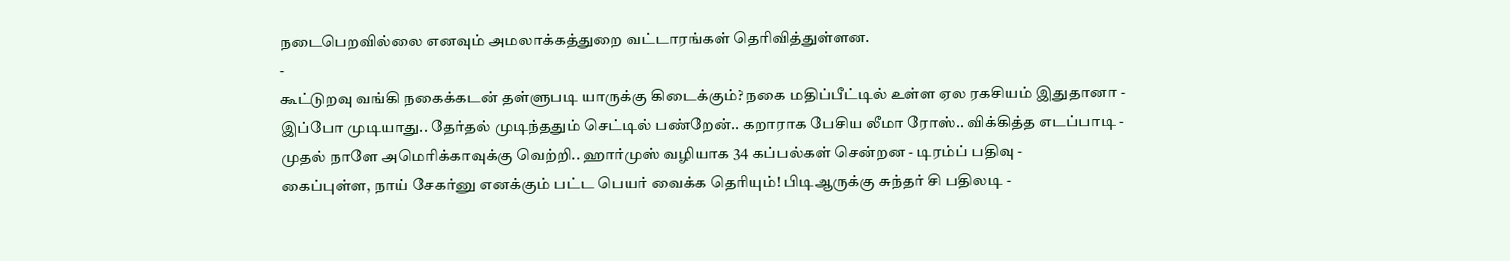நடைபெறவில்லை எனவும் அமலாக்கத்துறை வட்டாரங்கள் தெரிவித்துள்ளன.
-
கூட்டுறவு வங்கி நகைக்கடன் தள்ளுபடி யாருக்கு கிடைக்கும்? நகை மதிப்பீட்டில் உள்ள ஏல ரகசியம் இதுதானா -
இப்போ முடியாது.. தேர்தல் முடிந்ததும் செட்டில் பண்றேன்.. கறாராக பேசிய லீமா ரோஸ்.. விக்கித்த எடப்பாடி -
முதல் நாளே அமெரிக்காவுக்கு வெற்றி.. ஹார்முஸ் வழியாக 34 கப்பல்கள் சென்றன - டிரம்ப் பதிவு -
கைப்புள்ள, நாய் சேகர்னு எனக்கும் பட்ட பெயர் வைக்க தெரியும்! பிடிஆருக்கு சுந்தர் சி பதிலடி -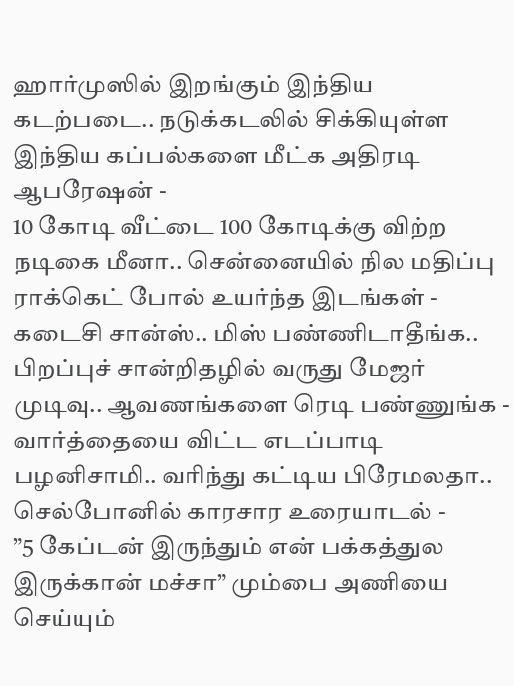ஹார்முஸில் இறங்கும் இந்திய கடற்படை.. நடுக்கடலில் சிக்கியுள்ள இந்திய கப்பல்களை மீட்க அதிரடி ஆபரேஷன் -
10 கோடி வீட்டை 100 கோடிக்கு விற்ற நடிகை மீனா.. சென்னையில் நில மதிப்பு ராக்கெட் போல் உயர்ந்த இடங்கள் -
கடைசி சான்ஸ்.. மிஸ் பண்ணிடாதீங்க.. பிறப்புச் சான்றிதழில் வருது மேஜர் முடிவு.. ஆவணங்களை ரெடி பண்ணுங்க -
வார்த்தையை விட்ட எடப்பாடி பழனிசாமி.. வரிந்து கட்டிய பிரேமலதா.. செல்போனில் காரசார உரையாடல் -
”5 கேப்டன் இருந்தும் என் பக்கத்துல இருக்கான் மச்சா” மும்பை அணியை செய்யும்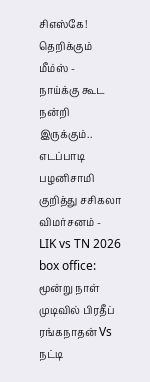சிஎஸ்கே! தெறிக்கும் மீம்ஸ் -
நாய்க்கு கூட நன்றி இருக்கும்.. எடப்பாடி பழனிசாமி குறித்து சசிகலா விமர்சனம் -
LIK vs TN 2026 box office: மூன்று நாள் முடிவில் பிரதீப் ரங்கநாதன் Vs நட்டி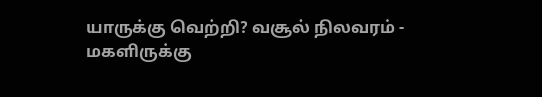யாருக்கு வெற்றி? வசூல் நிலவரம் -
மகளிருக்கு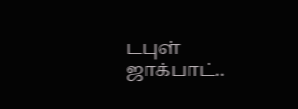டபுள் ஜாக்பாட்..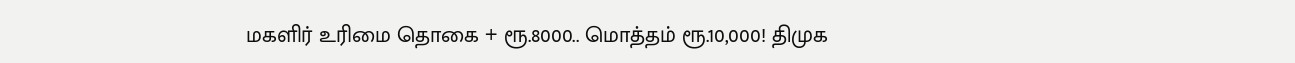மகளிர் உரிமை தொகை + ரூ.8000.. மொத்தம் ரூ.10,000! திமுக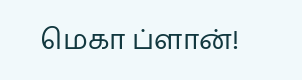மெகா ப்ளான்!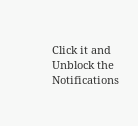Click it and Unblock the Notifications